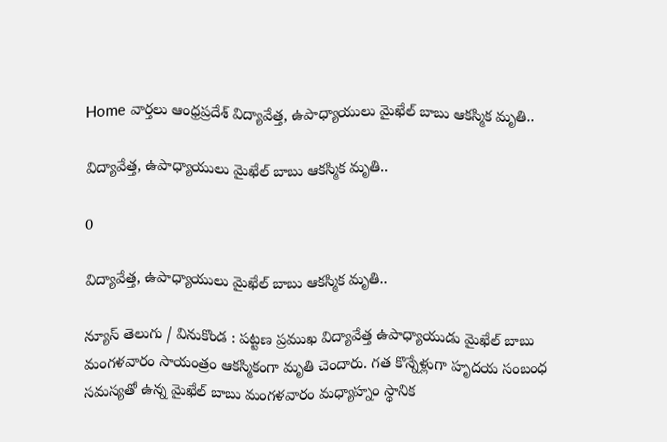Home వార్తలు ఆంధ్రప్రదేశ్‌ విద్యావేత్త, ఉపాధ్యాయులు మైఖేల్ బాబు ఆకస్మిక మృతి..

విద్యావేత్త, ఉపాధ్యాయులు మైఖేల్ బాబు ఆకస్మిక మృతి..

0

విద్యావేత్త, ఉపాధ్యాయులు మైఖేల్ బాబు ఆకస్మిక మృతి..

న్యూస్ తెలుగు / వినుకొండ : పట్టణ ప్రముఖ విద్యావేత్త ఉపాధ్యాయుడు మైఖేల్ బాబు మంగళవారం సాయంత్రం ఆకస్మికంగా మృతి చెందారు. గత కొన్నేళ్లుగా హృదయ సంబంధ సమస్యతో ఉన్న మైఖేల్ బాబు మంగళవారం మధ్యాహ్నం స్థానిక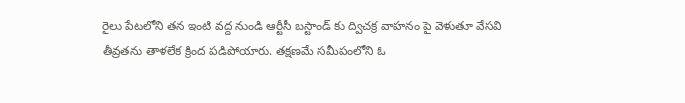రైలు పేటలోని తన ఇంటి వద్ద నుండి ఆర్టీసీ బస్టాండ్ కు ద్విచక్ర వాహనం పై వెళుతూ వేసవి తీవ్రతను తాళలేక క్రింద పడిపోయారు. తక్షణమే సమీపంలోని ఓ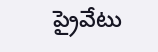ప్రైవేటు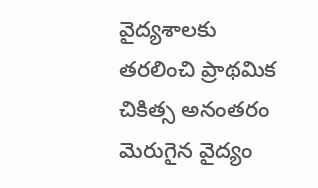వైద్యశాలకు తరలించి ప్రాథమిక చికిత్స అనంతరం మెరుగైన వైద్యం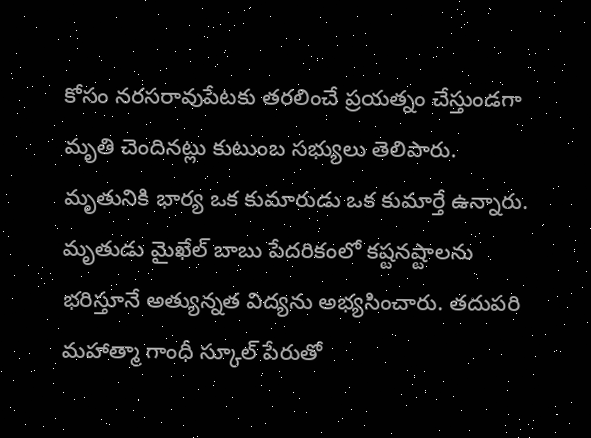కోసం నరసరావుపేటకు తరలించే ప్రయత్నం చేస్తుండగా మృతి చెందినట్లు కుటుంబ సభ్యులు తెలిపారు. మృతునికి భార్య ఒక కుమారుడు ఒక కుమార్తే ఉన్నారు. మృతుడు మైఖేల్ బాబు పేదరికంలో కష్టనష్టాలను భరిస్తూనే అత్యున్నత విద్యను అభ్యసించారు. తదుపరి మహాత్మా గాంధీ స్కూల్ పేరుతో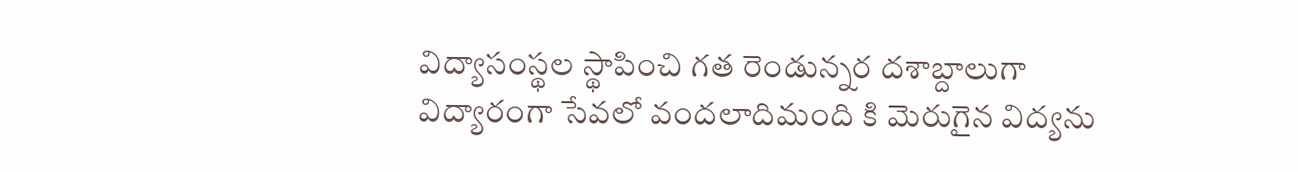విద్యాసంస్థల స్థాపించి గత రెండున్నర దశాబ్దాలుగా విద్యారంగా సేవలో వందలాదిమంది కి మెరుగైన విద్యను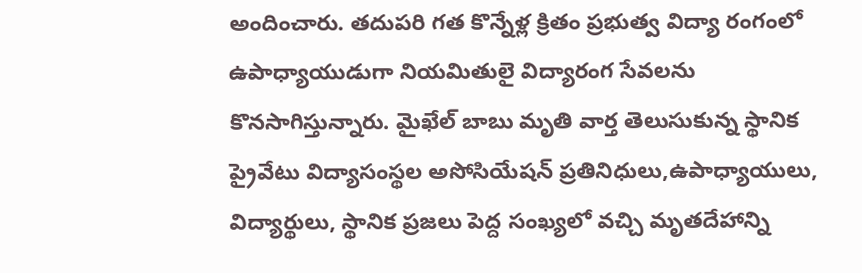అందించారు. తదుపరి గత కొన్నేళ్ల క్రితం ప్రభుత్వ విద్యా రంగంలో ఉపాధ్యాయుడుగా నియమితులై విద్యారంగ సేవలను కొనసాగిస్తున్నారు. మైఖేల్ బాబు మృతి వార్త తెలుసుకున్న స్థానిక ప్రైవేటు విద్యాసంస్థల అసోసియేషన్ ప్రతినిధులు,ఉపాధ్యాయులు, విద్యార్థులు, స్థానిక ప్రజలు పెద్ద సంఖ్యలో వచ్చి మృతదేహాన్ని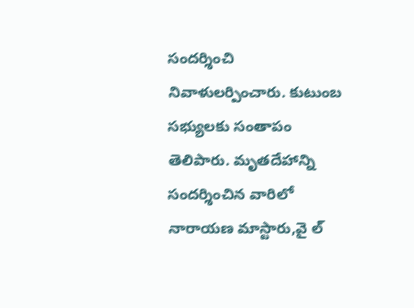సందర్శించి నివాళులర్పించారు. కుటుంబ సభ్యులకు సంతాపం తెలిపారు. మృతదేహాన్ని సందర్శించిన వారిలో నారాయణ మాస్టారు,వై ల్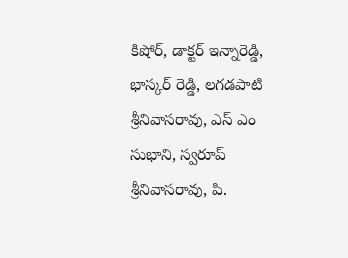కిషోర్, డాక్టర్ ఇన్నారెడ్డి, భాస్కర్ రెడ్డి, లగడపాటి శ్రీనివాసరావు, ఎస్ ఎం సుభాని, స్వరూప్ శ్రీనివాసరావు, పి.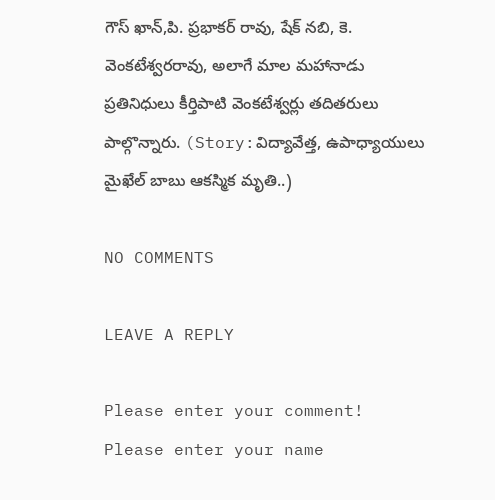గౌస్ ఖాన్,పి. ప్రభాకర్ రావు, షేక్ నబి, కె. వెంకటేశ్వరరావు, అలాగే మాల మహానాడు ప్రతినిధులు కీర్తిపాటి వెంకటేశ్వర్లు తదితరులు పాల్గొన్నారు. (Story:విద్యావేత్త, ఉపాధ్యాయులు మైఖేల్ బాబు ఆకస్మిక మృతి..)

NO COMMENTS

LEAVE A REPLY

Please enter your comment!
Please enter your name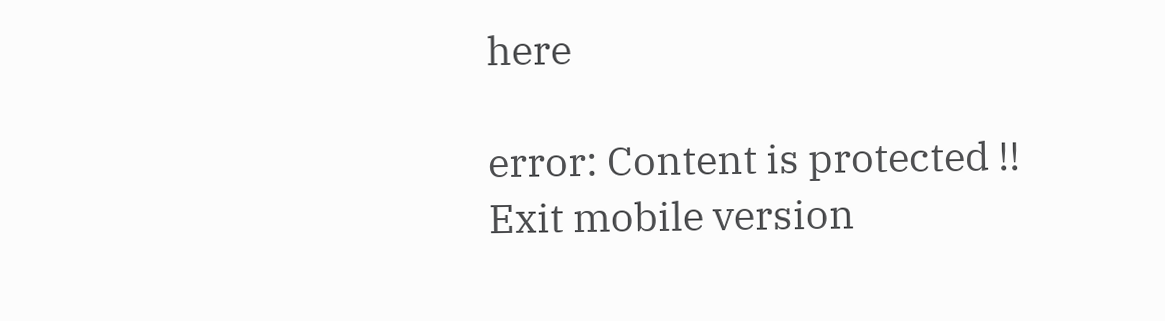here

error: Content is protected !!
Exit mobile version